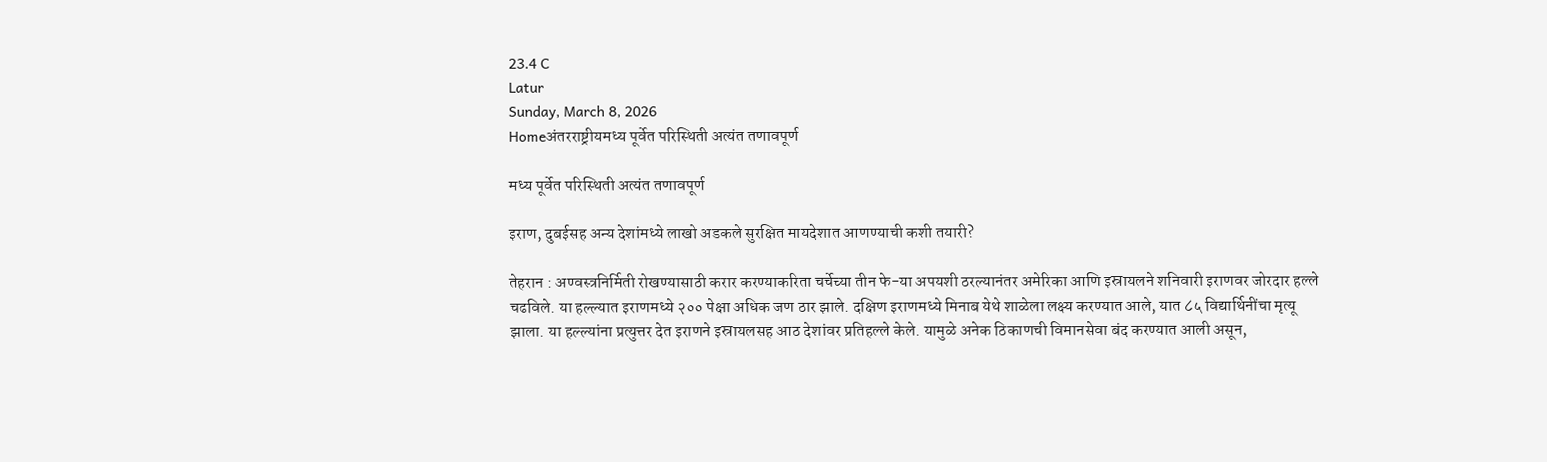23.4 C
Latur
Sunday, March 8, 2026
Homeअंतरराष्ट्रीयमध्य पूर्वेत परिस्थिती अत्यंत तणावपूर्ण

मध्य पूर्वेत परिस्थिती अत्यंत तणावपूर्ण

इराण, दुबईसह अन्य देशांमध्ये लाखो अडकले सुरक्षित मायदेशात आणण्याची कशी तयारी?

तेहरान : अण्वस्त्रनिर्मिती रोखण्यासाठी करार करण्याकरिता चर्चेच्या तीन फे-या अपयशी ठरल्यानंतर अमेरिका आणि इस्रायलने शनिवारी इराणवर जोरदार हल्ले चढविले. या हल्ल्यात इराणमध्ये २०० पेक्षा अधिक जण ठार झाले. दक्षिण इराणमध्ये मिनाब येथे शाळेला लक्ष्य करण्यात आले, यात ८५ विद्यार्थिनींचा मृत्यू झाला. या हल्ल्यांना प्रत्युत्तर देत इराणने इस्रायलसह आठ देशांवर प्रतिहल्ले केले. यामुळे अनेक ठिकाणची विमानसेवा बंद करण्यात आली असून,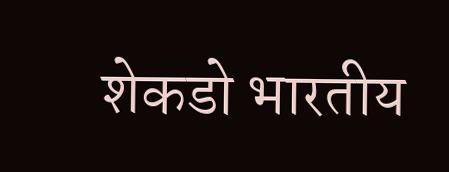शेकडो भारतीय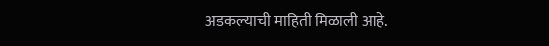अडकल्याची माहिती मिळाली आहे.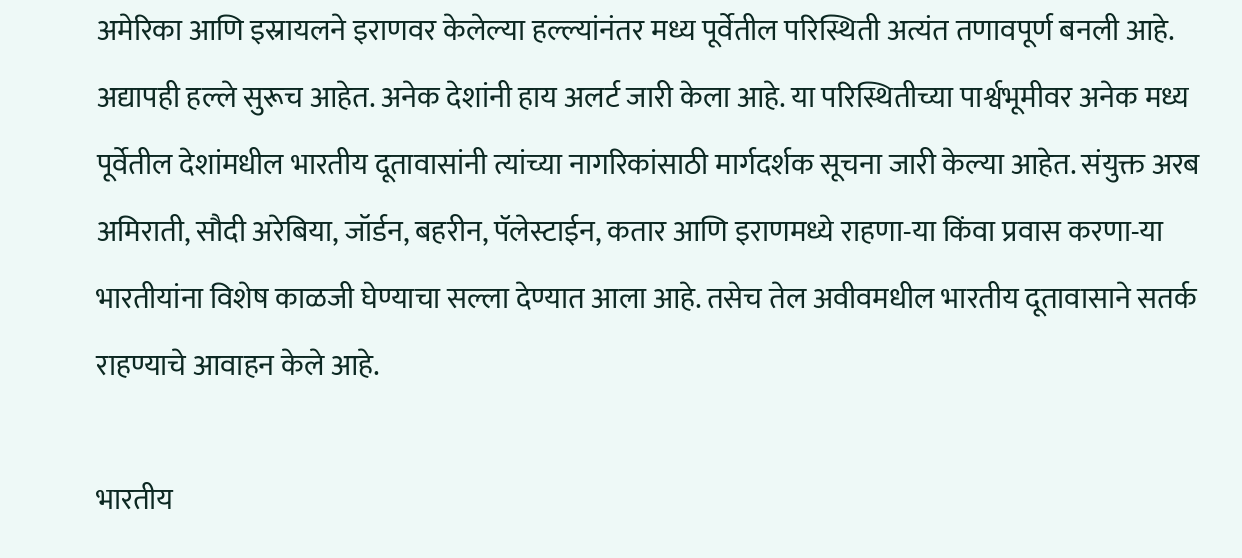अमेरिका आणि इस्रायलने इराणवर केलेल्या हल्ल्यांनंतर मध्य पूर्वेतील परिस्थिती अत्यंत तणावपूर्ण बनली आहे. अद्यापही हल्ले सुरूच आहेत. अनेक देशांनी हाय अलर्ट जारी केला आहे. या परिस्थितीच्या पार्श्वभूमीवर अनेक मध्य पूर्वेतील देशांमधील भारतीय दूतावासांनी त्यांच्या नागरिकांसाठी मार्गदर्शक सूचना जारी केल्या आहेत. संयुक्त अरब अमिराती, सौदी अरेबिया, जॉर्डन, बहरीन, पॅलेस्टाईन, कतार आणि इराणमध्ये राहणा-या किंवा प्रवास करणा-या भारतीयांना विशेष काळजी घेण्याचा सल्ला देण्यात आला आहे. तसेच तेल अवीवमधील भारतीय दूतावासाने सतर्क राहण्याचे आवाहन केले आहे.

भारतीय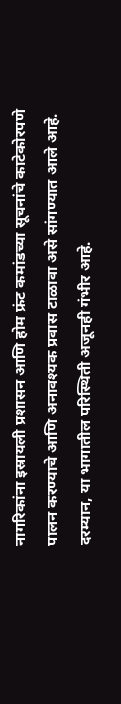नागरिकांना इस्रायली प्रशासन आणि होम फ्रंट कमांडच्या सूचनांचे काटेकोरपणे पालन करण्याचे आणि अनावश्यक प्रवास टाळावा असे सांगण्यात आले आहे. दरम्यान, या भागातील परिस्थिती अजूनही गंभीर आहे.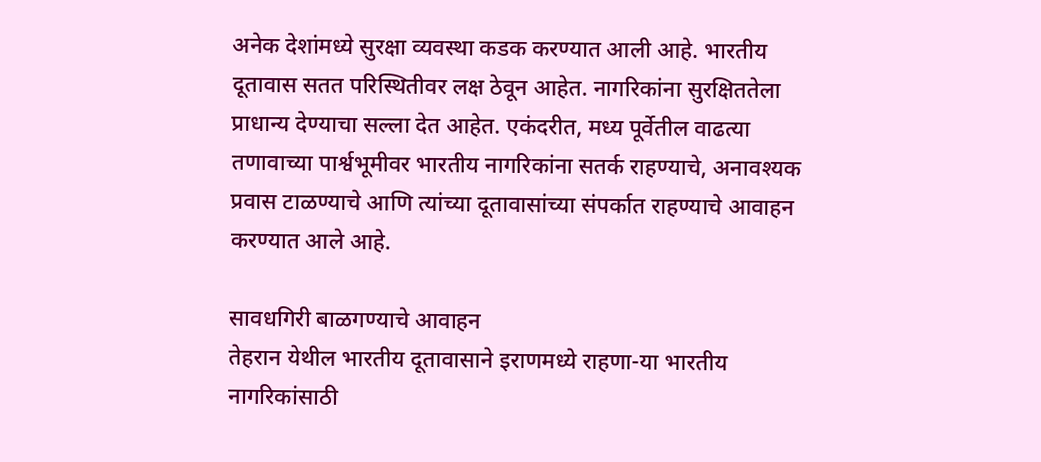अनेक देशांमध्ये सुरक्षा व्यवस्था कडक करण्यात आली आहे. भारतीय दूतावास सतत परिस्थितीवर लक्ष ठेवून आहेत. नागरिकांना सुरक्षिततेला प्राधान्य देण्याचा सल्ला देत आहेत. एकंदरीत, मध्य पूर्वेतील वाढत्या तणावाच्या पार्श्वभूमीवर भारतीय नागरिकांना सतर्क राहण्याचे, अनावश्यक प्रवास टाळण्याचे आणि त्यांच्या दूतावासांच्या संपर्कात राहण्याचे आवाहन करण्यात आले आहे.

सावधगिरी बाळगण्याचे आवाहन
तेहरान येथील भारतीय दूतावासाने इराणमध्ये राहणा-या भारतीय नागरिकांसाठी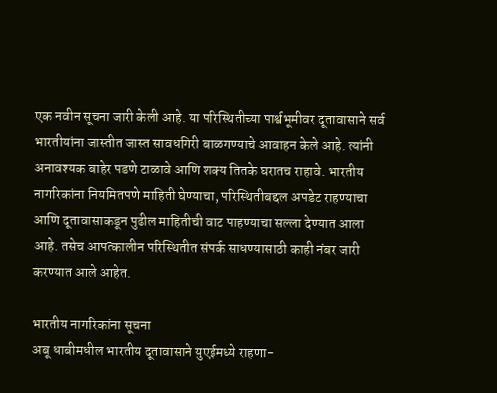एक नवीन सूचना जारी केली आहे. या परिस्थितीच्या पार्श्वभूमीवर दूतावासाने सर्व भारतीयांना जास्तीत जास्त सावधगिरी बाळगण्याचे आवाहन केले आहे. त्यांनी अनावश्यक बाहेर पडणे टाळावे आणि शक्य तितके घरातच राहावे. भारतीय नागरिकांना नियमितपणे माहिती घेण्याचा, परिस्थितीबद्दल अपडेट राहण्याचा आणि दूतावासाकडून पुढील माहितीची वाट पाहण्याचा सल्ला देण्यात आला आहे. तसेच आपत्कालीन परिस्थितीत संपर्क साधण्यासाठी काही नंबर जारी करण्यात आले आहेत.

भारतीय नागरिकांना सूचना
अबू धाबीमधील भारतीय दूतावासाने युएईमध्ये राहणा-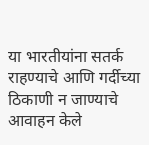या भारतीयांना सतर्क राहण्याचे आणि गर्दीच्या ठिकाणी न जाण्याचे आवाहन केले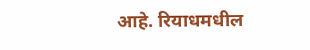आहे. रियाधमधील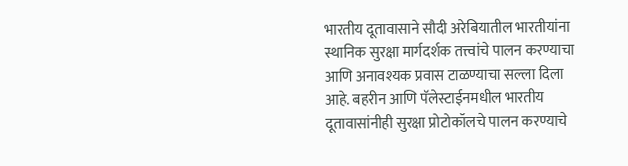भारतीय दूतावासाने सौदी अरेबियातील भारतीयांना स्थानिक सुरक्षा मार्गदर्शक तत्त्वांचे पालन करण्याचा आणि अनावश्यक प्रवास टाळण्याचा सल्ला दिला आहे. बहरीन आणि पॅलेस्टाईनमधील भारतीय दूतावासांनीही सुरक्षा प्रोटोकॉलचे पालन करण्याचे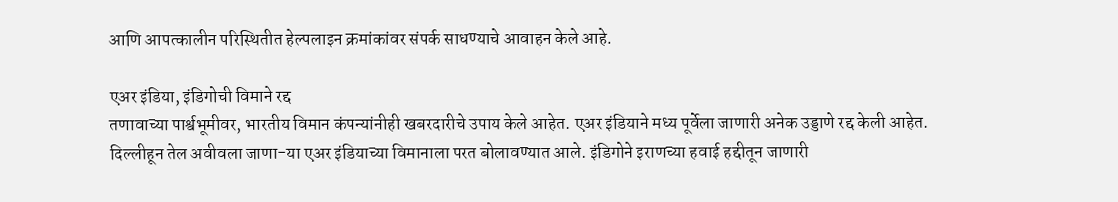आणि आपत्कालीन परिस्थितीत हेल्पलाइन क्रमांकांवर संपर्क साधण्याचे आवाहन केले आहे.

एअर इंडिया, इंडिगोची विमाने रद्द
तणावाच्या पार्श्वभूमीवर, भारतीय विमान कंपन्यांनीही खबरदारीचे उपाय केले आहेत. एअर इंडियाने मध्य पूर्वेला जाणारी अनेक उड्डाणे रद्द केली आहेत. दिल्लीहून तेल अवीवला जाणा-या एअर इंडियाच्या विमानाला परत बोलावण्यात आले. इंडिगोने इराणच्या हवाई हद्दीतून जाणारी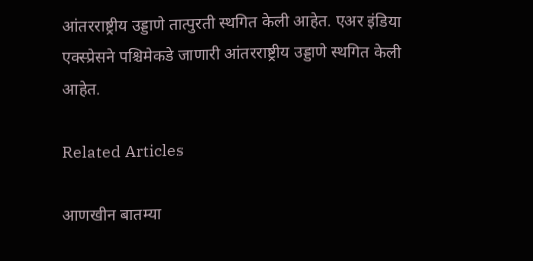आंतरराष्ट्रीय उड्डाणे तात्पुरती स्थगित केली आहेत. एअर इंडिया एक्स्प्रेसने पश्चिमेकडे जाणारी आंतरराष्ट्रीय उड्डाणे स्थगित केली आहेत.

Related Articles

आणखीन बातम्या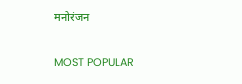मनोरंजन

MOST POPULAR